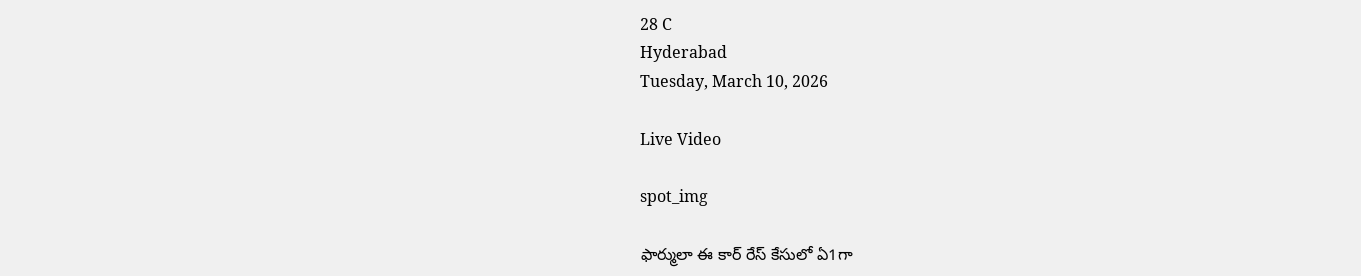28 C
Hyderabad
Tuesday, March 10, 2026

Live Video

spot_img

ఫార్ములా ఈ కార్ రేస్ కేసులో ఏ1గా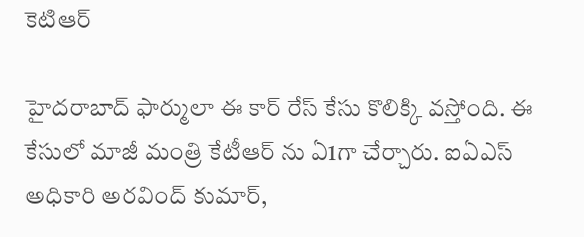కెటిఆర్

హైదరాబాద్ ఫార్ములా ఈ కార్ రేస్ కేసు కొలిక్కి వస్తోంది. ఈ కేసులో మాజీ మంత్రి కేటీఆర్ ను ఏ1గా చేర్చారు. ఐఏఎస్ అధికారి అరవింద్ కుమార్,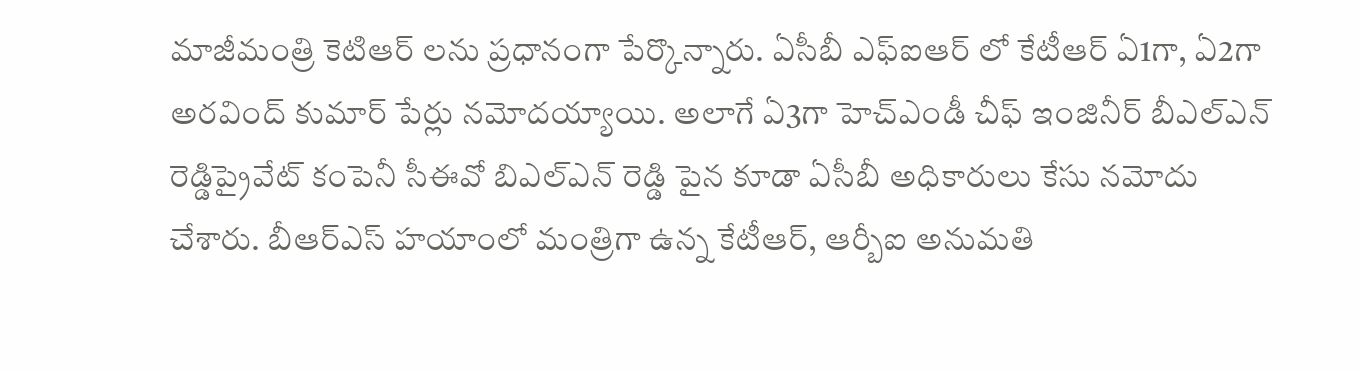మాజీమంత్రి కెటిఆర్ లను ప్రధానంగా పేర్కొన్నారు. ఏసీబీ ఎఫ్ఐఆర్ లో కేటీఆర్ ఏ1గా, ఏ2గా అరవింద్ కుమార్ పేర్లు నమోదయ్యాయి. అలాగే ఏ3గా హెచ్‌ఎండీ చీఫ్‌ ఇంజినీర్‌ బీఎల్‌ఎన్‌ రెడ్డిప్రైవేట్ కంపెనీ సీఈవో బిఎల్ఎన్ రెడ్డి పైన కూడా ఏసీబీ అధికారులు కేసు నమోదు చేశారు. బీఆర్ఎస్ హయాంలో మంత్రిగా ఉన్న కేటీఆర్, ఆర్బీఐ అనుమతి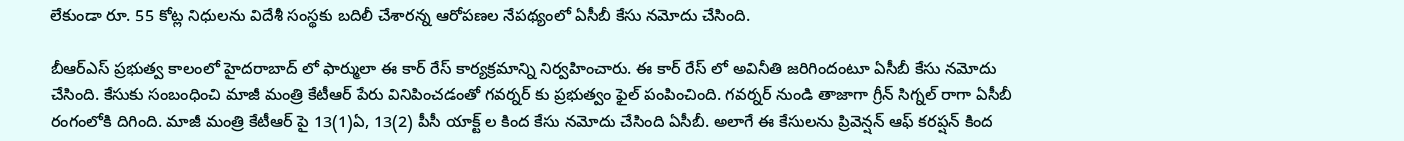లేకుండా రూ. 55 కోట్ల నిధులను విదేశీ సంస్థకు బదిలీ చేశారన్న ఆరోపణల నేపథ్యంలో ఏసీబీ కేసు నమోదు చేసింది.

బీఆర్ఎస్ ప్రభుత్వ కాలంలో హైదరాబాద్ లో ఫార్ములా ఈ కార్ రేస్ కార్యక్రమాన్ని నిర్వహించారు. ఈ కార్ రేస్ లో అవినీతి జరిగిందంటూ ఏసీబీ కేసు నమోదు చేసింది. కేసుకు సంబంధించి మాజీ మంత్రి కేటీఆర్ పేరు వినిపించడంతో గవర్నర్ కు ప్రభుత్వం ఫైల్ పంపించింది. గవర్నర్ నుండి తాజాగా గ్రీన్ సిగ్నల్ రాగా ఏసీబీ రంగంలోకి దిగింది. మాజీ మంత్రి కేటీఆర్ పై 13(1)ఏ, 13(2) పీసీ యాక్ట్ ల కింద కేసు నమోదు చేసింది ఏసీబీ. అలాగే ఈ కేసులను ప్రివెన్షన్ ఆఫ్ కరప్షన్ కింద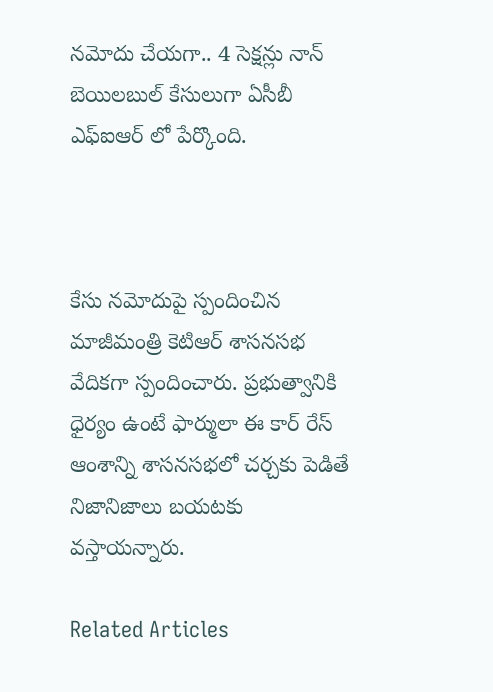నమోదు చేయగా.. 4 సెక్షన్లు నాన్ బెయిలబుల్ కేసులుగా ఏసీబీ ఎఫ్ఐఆర్ లో పేర్కొంది.



కేసు నమోదుపై స్పందించిన మాజీమంత్రి కెటిఆర్ శాసనసభ వేదికగా స్పందించారు. ప్రభుత్వానికి ధైర్యం ఉంటే ఫార్ములా ఈ కార్ రేస్ ఆంశాన్ని శాసనసభలో చర్చకు పెడితే నిజానిజాలు బయటకు వస్తాయన్నారు.

Related Articles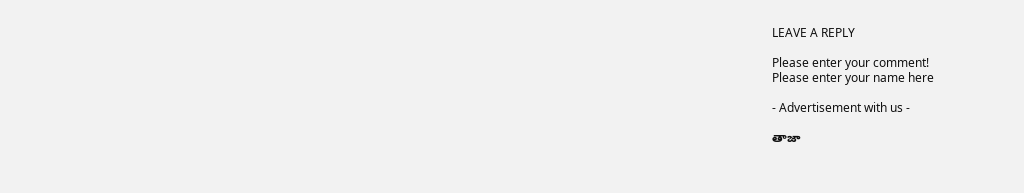LEAVE A REPLY

Please enter your comment!
Please enter your name here

- Advertisement with us -

తాజా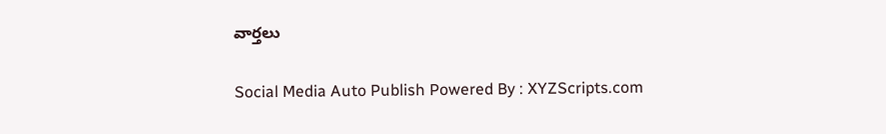వార్తలు

Social Media Auto Publish Powered By : XYZScripts.com